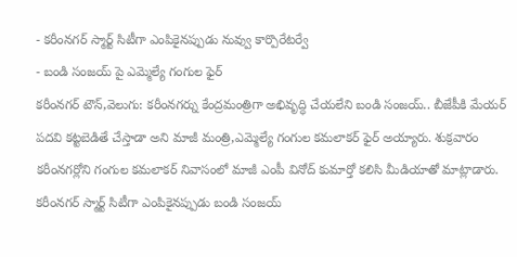- కరీంనగర్ స్మార్ట్ సిటీగా ఎంపికైనప్పుడు నువ్వు కార్పొరేటర్వే
- బండి సంజయ్ పై ఎమ్మెల్యే గంగుల ఫైర్
కరీంనగర్ టౌన్,వెలుగు: కరీంనగర్ను కేంద్రమంత్రిగా అభివృద్ధి చేయలేని బండి సంజయ్.. బీజేపీకి మేయర్ పదవి కట్టబెడితే చేస్తాడా అని మాజీ మంత్రి,ఎమ్మెల్యే గంగుల కమలాకర్ ఫైర్ అయ్యారు. శుక్రవారం కరీంనగర్లోని గంగుల కమలాకర్ నివాసంలో మాజీ ఎంపీ వినోద్ కుమార్తో కలిసి మీడియాతో మాట్లాడారు. కరీంనగర్ స్మార్ట్ సిటీగా ఎంపికైనప్పుడు బండి సంజయ్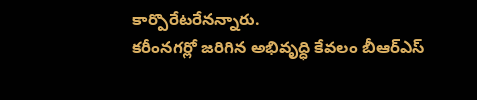కార్పొరేటరేనన్నారు.
కరీంనగర్లో జరిగిన అభివృద్ధి కేవలం బీఆర్ఎస్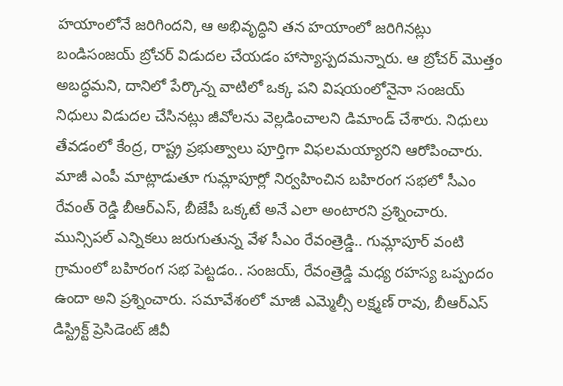హయాంలోనే జరిగిందని, ఆ అభివృద్ధిని తన హయాంలో జరిగినట్లు బండిసంజయ్ బ్రోచర్ విడుదల చేయడం హాస్యాస్పదమన్నారు. ఆ బ్రోచర్ మొత్తం అబద్ధమని, దానిలో పేర్కొన్న వాటిలో ఒక్క పని విషయంలోనైనా సంజయ్ నిధులు విడుదల చేసినట్లు జీవోలను వెల్లడించాలని డిమాండ్ చేశారు. నిధులు తేవడంలో కేంద్ర, రాష్ట్ర ప్రభుత్వాలు పూర్తిగా విఫలమయ్యారని ఆరోపించారు.
మాజీ ఎంపీ మాట్లాడుతూ గుమ్లాపూర్లో నిర్వహించిన బహిరంగ సభలో సీఎం రేవంత్ రెడ్డి బీఆర్ఎస్, బీజేపీ ఒక్కటే అనే ఎలా అంటారని ప్రశ్నించారు. మున్సిపల్ ఎన్నికలు జరుగుతున్న వేళ సీఎం రేవంత్రెడ్డి.. గుమ్లాపూర్ వంటి గ్రామంలో బహిరంగ సభ పెట్టడం.. సంజయ్, రేవంత్రెడ్డి మధ్య రహస్య ఒప్పందం ఉందా అని ప్రశ్నించారు. సమావేశంలో మాజీ ఎమ్మెల్సీ లక్ష్మణ్ రావు, బీఆర్ఎస్ డిస్ట్రిక్ట్ ప్రెసిడెంట్ జీవీ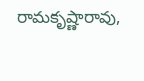రామకృష్ణారావు,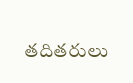తదితరులు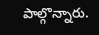పాల్గొన్నారు.